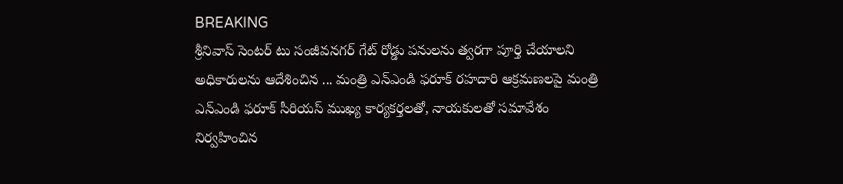BREAKING
శ్రీనివాస్ సెంటర్ టు సంజీవనగర్ గేట్ రోడ్డు పనులను త్వరగా పూర్తి చేయాలని అధికారులను ఆదేశించిన ... మంత్రి ఎన్ఎండి ఫరూక్ రహదారి ఆక్రమణలపై మంత్రి ఎన్ఎండి ఫరూక్ సీరియస్ ముఖ్య కార్యకర్తలతో, నాయకులతో సమావేశం నిర్వహించిన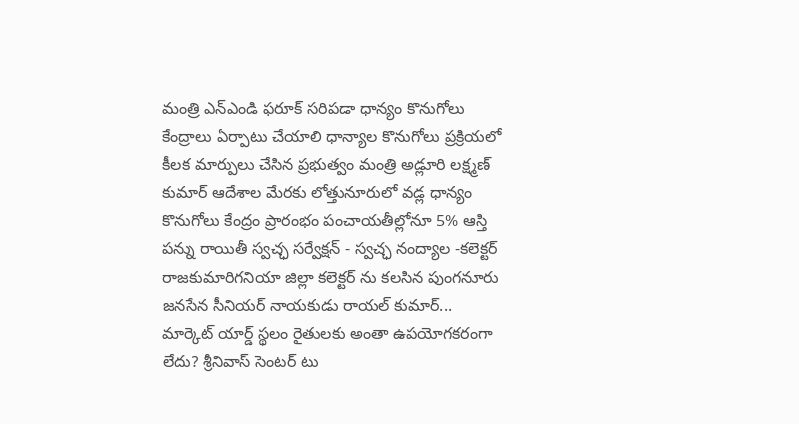మంత్రి ఎన్ఎండి ఫరూక్ సరిపడా ధాన్యం కొనుగోలు కేంద్రాలు ఏర్పాటు చేయాలి ధాన్యాల కొనుగోలు ప్రక్రియలో కీలక మార్పులు చేసిన ప్రభుత్వం మంత్రి అడ్లూరి లక్ష్మణ్ కుమార్ ఆదేశాల మేరకు లోత్తునూరులో వడ్ల ధాన్యం కొనుగోలు కేంద్రం ప్రారంభం పంచాయతీల్లోనూ 5% ఆస్తి పన్ను రాయితీ స్వచ్ఛ సర్వేక్షన్ - స్వచ్ఛ నంద్యాల -కలెక్టర్ రాజకుమారిగనియా జిల్లా కలెక్టర్ ను కలసిన పుంగనూరు జనసేన సీనియర్ నాయకుడు రాయల్ కుమార్... మార్కెట్ యార్డ్ స్థలం రైతులకు అంతా ఉపయోగకరంగా లేదు? శ్రీనివాస్ సెంటర్ టు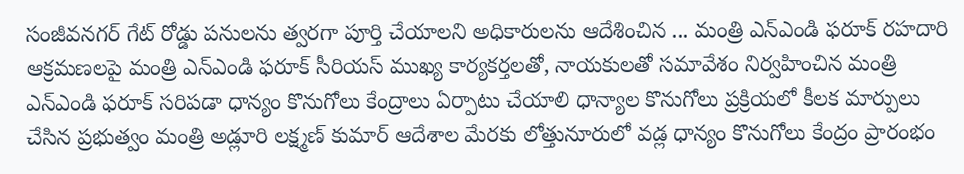సంజీవనగర్ గేట్ రోడ్డు పనులను త్వరగా పూర్తి చేయాలని అధికారులను ఆదేశించిన ... మంత్రి ఎన్ఎండి ఫరూక్ రహదారి ఆక్రమణలపై మంత్రి ఎన్ఎండి ఫరూక్ సీరియస్ ముఖ్య కార్యకర్తలతో, నాయకులతో సమావేశం నిర్వహించిన మంత్రి ఎన్ఎండి ఫరూక్ సరిపడా ధాన్యం కొనుగోలు కేంద్రాలు ఏర్పాటు చేయాలి ధాన్యాల కొనుగోలు ప్రక్రియలో కీలక మార్పులు చేసిన ప్రభుత్వం మంత్రి అడ్లూరి లక్ష్మణ్ కుమార్ ఆదేశాల మేరకు లోత్తునూరులో వడ్ల ధాన్యం కొనుగోలు కేంద్రం ప్రారంభం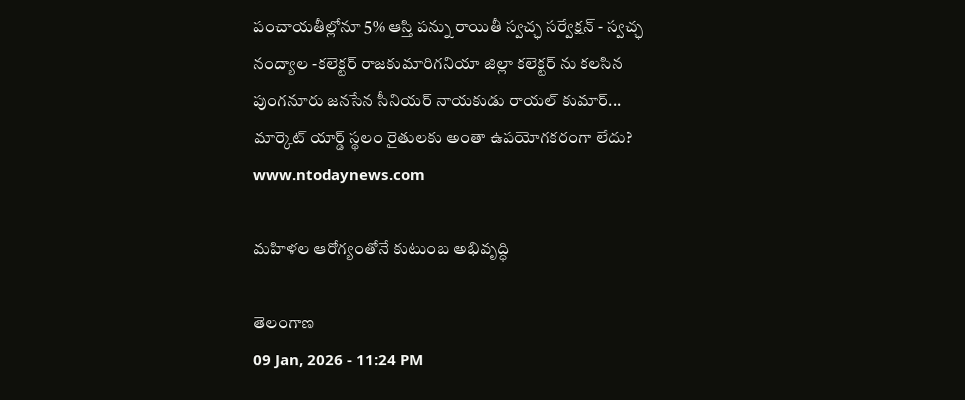పంచాయతీల్లోనూ 5% ఆస్తి పన్ను రాయితీ స్వచ్ఛ సర్వేక్షన్ - స్వచ్ఛ నంద్యాల -కలెక్టర్ రాజకుమారిగనియా జిల్లా కలెక్టర్ ను కలసిన పుంగనూరు జనసేన సీనియర్ నాయకుడు రాయల్ కుమార్... మార్కెట్ యార్డ్ స్థలం రైతులకు అంతా ఉపయోగకరంగా లేదు?
www.ntodaynews.com

మహిళల ఆరోగ్యంతోనే కుటుంబ అభివృద్ధి

తెలంగాణ
09 Jan, 2026 - 11:24 PM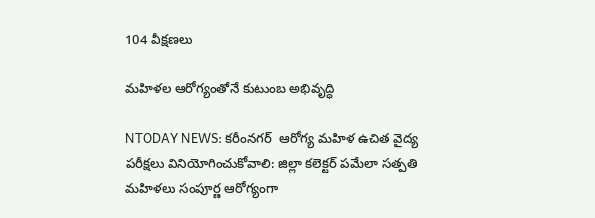104 వీక్షణలు

మహిళల ఆరోగ్యంతోనే కుటుంబ అభివృద్ధి

NTODAY NEWS: కరీంనగర్  ఆరోగ్య మహిళ ఉచిత వైద్య పరీక్షలు వినియోగించుకోవాలి: జిల్లా కలెక్టర్ పమేలా సత్పతి మహిళలు సంపూర్ణ ఆరోగ్యంగా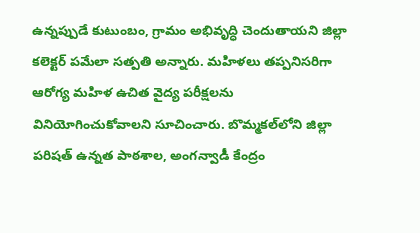ఉన్నప్పుడే కుటుంబం, గ్రామం అభివృద్ధి చెందుతాయని జిల్లా కలెక్టర్ పమేలా సత్పతి అన్నారు. మహిళలు తప్పనిసరిగా ఆరోగ్య మహిళ ఉచిత వైద్య పరీక్షలను వినియోగించుకోవాలని సూచించారు. బొమ్మకల్‌లోని జిల్లా పరిషత్ ఉన్నత పాఠశాల, అంగన్వాడీ కేంద్రం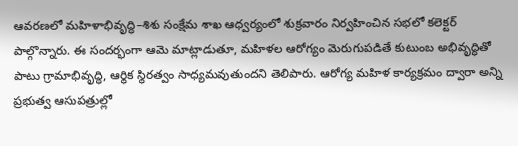ఆవరణలో మహిళాభివృద్ధి–శిశు సంక్షేమ శాఖ ఆధ్వర్యంలో శుక్రవారం నిర్వహించిన సభలో కలెక్టర్ పాల్గొన్నారు. ఈ సందర్భంగా ఆమె మాట్లాడుతూ, మహిళల ఆరోగ్యం మెరుగుపడితే కుటుంబ అభివృద్ధితో పాటు గ్రామాభివృద్ధి, ఆర్థిక స్థిరత్వం సాధ్యమవుతుందని తెలిపారు. ఆరోగ్య మహిళ కార్యక్రమం ద్వారా అన్ని ప్రభుత్వ ఆసుపత్రుల్లో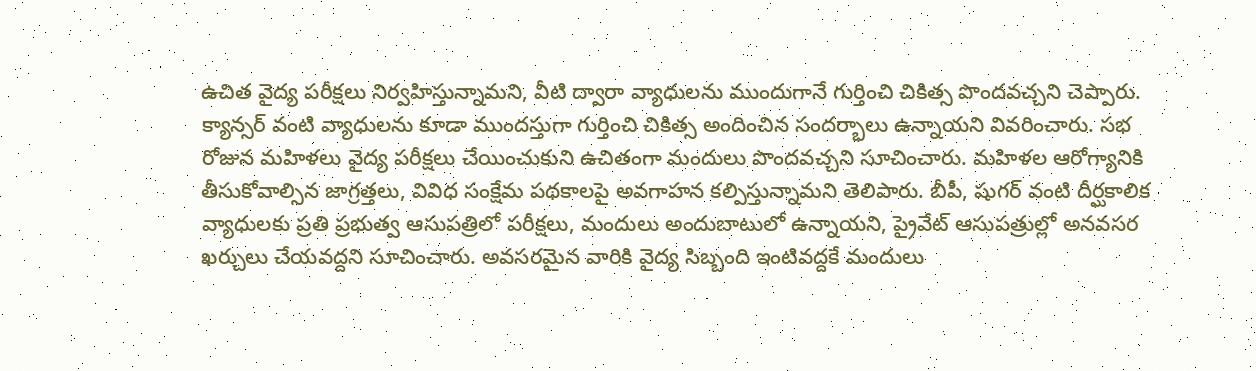ఉచిత వైద్య పరీక్షలు నిర్వహిస్తున్నామని, వీటి ద్వారా వ్యాధులను ముందుగానే గుర్తించి చికిత్స పొందవచ్చని చెప్పారు. క్యాన్సర్ వంటి వ్యాధులను కూడా ముందస్తుగా గుర్తించి చికిత్స అందించిన సందర్భాలు ఉన్నాయని వివరించారు. సభ రోజున మహిళలు వైద్య పరీక్షలు చేయించుకుని ఉచితంగా మందులు పొందవచ్చని సూచించారు. మహిళల ఆరోగ్యానికి తీసుకోవాల్సిన జాగ్రత్తలు, వివిధ సంక్షేమ పథకాలపై అవగాహన కల్పిస్తున్నామని తెలిపారు. బీపీ, షుగర్ వంటి దీర్ఘకాలిక వ్యాధులకు ప్రతి ప్రభుత్వ ఆసుపత్రిలో పరీక్షలు, మందులు అందుబాటులో ఉన్నాయని, ప్రైవేట్ ఆసుపత్రుల్లో అనవసర ఖర్చులు చేయవద్దని సూచించారు. అవసరమైన వారికి వైద్య సిబ్బంది ఇంటివద్దకే మందులు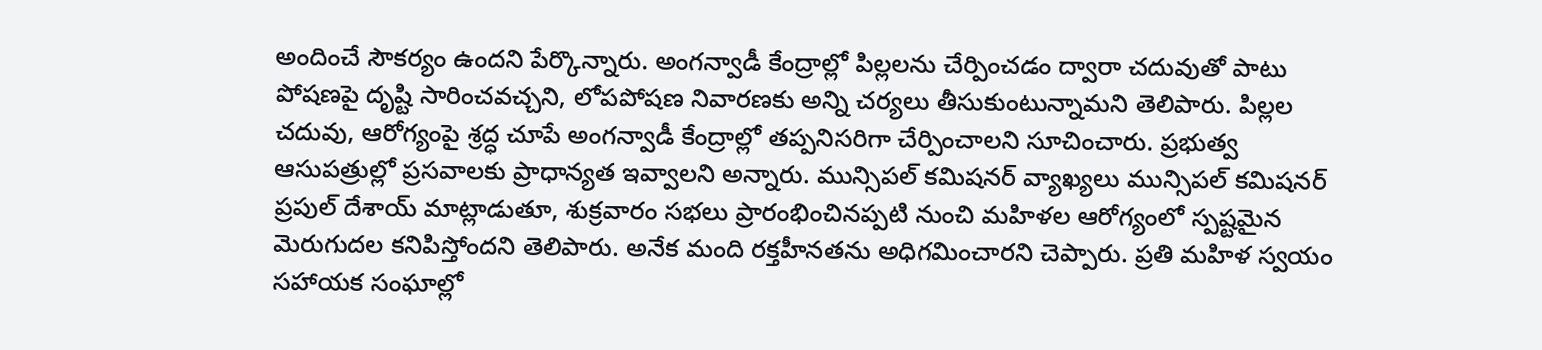అందించే సౌకర్యం ఉందని పేర్కొన్నారు. అంగన్వాడీ కేంద్రాల్లో పిల్లలను చేర్పించడం ద్వారా చదువుతో పాటు పోషణపై దృష్టి సారించవచ్చని, లోపపోషణ నివారణకు అన్ని చర్యలు తీసుకుంటున్నామని తెలిపారు. పిల్లల చదువు, ఆరోగ్యంపై శ్రద్ధ చూపే అంగన్వాడీ కేంద్రాల్లో తప్పనిసరిగా చేర్పించాలని సూచించారు. ప్రభుత్వ ఆసుపత్రుల్లో ప్రసవాలకు ప్రాధాన్యత ఇవ్వాలని అన్నారు. మున్సిపల్ కమిషనర్ వ్యాఖ్యలు మున్సిపల్ కమిషనర్ ప్రపుల్ దేశాయ్ మాట్లాడుతూ, శుక్రవారం సభలు ప్రారంభించినప్పటి నుంచి మహిళల ఆరోగ్యంలో స్పష్టమైన మెరుగుదల కనిపిస్తోందని తెలిపారు. అనేక మంది రక్తహీనతను అధిగమించారని చెప్పారు. ప్రతి మహిళ స్వయం సహాయక సంఘాల్లో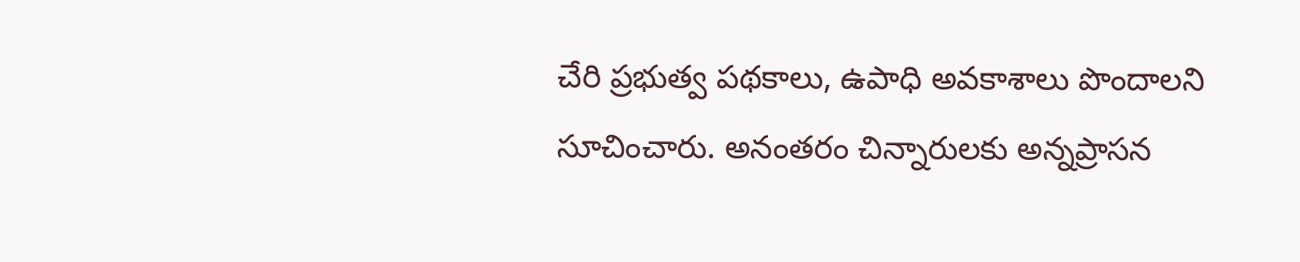చేరి ప్రభుత్వ పథకాలు, ఉపాధి అవకాశాలు పొందాలని సూచించారు. అనంతరం చిన్నారులకు అన్నప్రాసన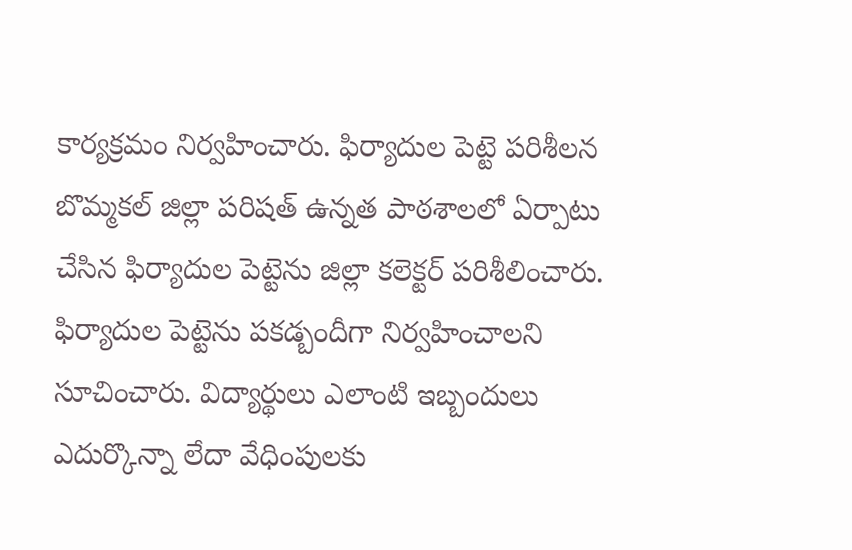కార్యక్రమం నిర్వహించారు. ఫిర్యాదుల పెట్టె పరిశీలన బొమ్మకల్ జిల్లా పరిషత్ ఉన్నత పాఠశాలలో ఏర్పాటు చేసిన ఫిర్యాదుల పెట్టెను జిల్లా కలెక్టర్ పరిశీలించారు. ఫిర్యాదుల పెట్టెను పకడ్బందీగా నిర్వహించాలని సూచించారు. విద్యార్థులు ఎలాంటి ఇబ్బందులు ఎదుర్కొన్నా లేదా వేధింపులకు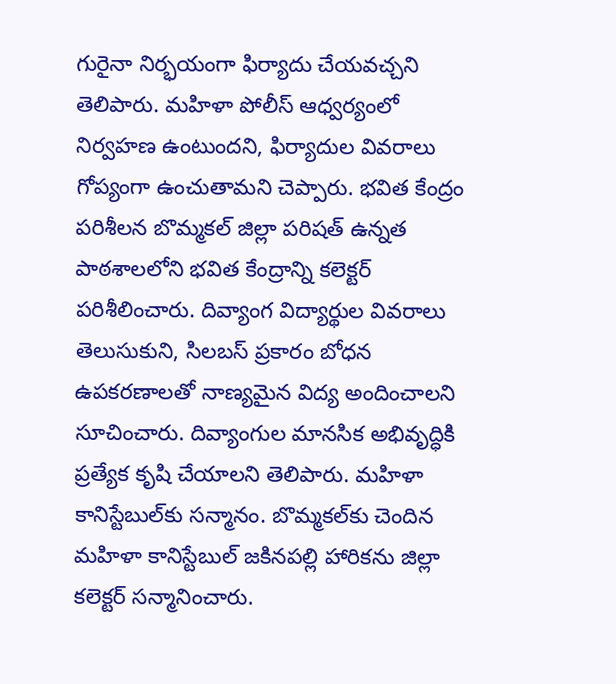గురైనా నిర్భయంగా ఫిర్యాదు చేయవచ్చని తెలిపారు. మహిళా పోలీస్ ఆధ్వర్యంలో నిర్వహణ ఉంటుందని, ఫిర్యాదుల వివరాలు గోప్యంగా ఉంచుతామని చెప్పారు. భవిత కేంద్రం పరిశీలన బొమ్మకల్ జిల్లా పరిషత్ ఉన్నత పాఠశాలలోని భవిత కేంద్రాన్ని కలెక్టర్ పరిశీలించారు. దివ్యాంగ విద్యార్థుల వివరాలు తెలుసుకుని, సిలబస్ ప్రకారం బోధన ఉపకరణాలతో నాణ్యమైన విద్య అందించాలని సూచించారు. దివ్యాంగుల మానసిక అభివృద్ధికి ప్రత్యేక కృషి చేయాలని తెలిపారు. మహిళా కానిస్టేబుల్‌కు సన్మానం. బొమ్మకల్‌కు చెందిన మహిళా కానిస్టేబుల్ జకినపల్లి హారికను జిల్లా కలెక్టర్ సన్మానించారు.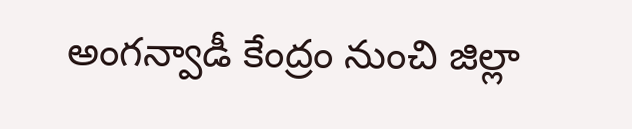అంగన్వాడీ కేంద్రం నుంచి జిల్లా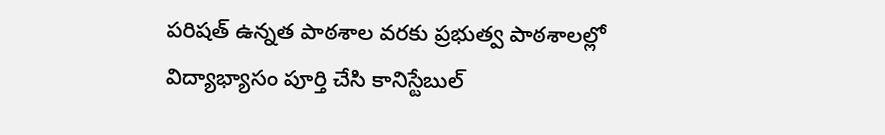పరిషత్ ఉన్నత పాఠశాల వరకు ప్రభుత్వ పాఠశాలల్లో విద్యాభ్యాసం పూర్తి చేసి కానిస్టేబుల్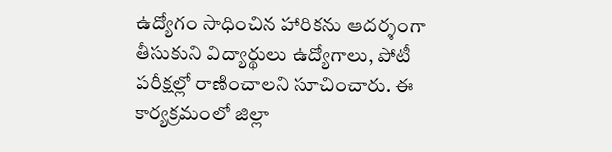ఉద్యోగం సాధించిన హారికను ఆదర్శంగా తీసుకుని విద్యార్థులు ఉద్యోగాలు, పోటీ పరీక్షల్లో రాణించాలని సూచించారు. ఈ కార్యక్రమంలో జిల్లా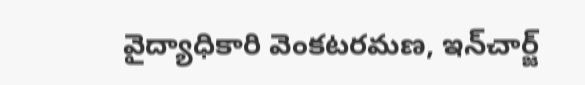వైద్యాధికారి వెంకటరమణ, ఇన్‌చార్జ్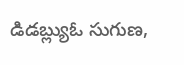డిడబ్ల్యుఓ సుగుణ,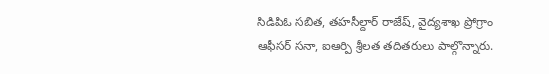సిడిపిఓ సబిత, తహసీల్దార్ రాజేష్, వైద్యశాఖ ప్రోగ్రాం ఆఫీసర్ సనా, ఐఆర్పి శ్రీలత తదితరులు పాల్గొన్నారు.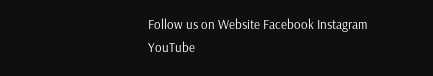Follow us on Website Facebook Instagram YouTube